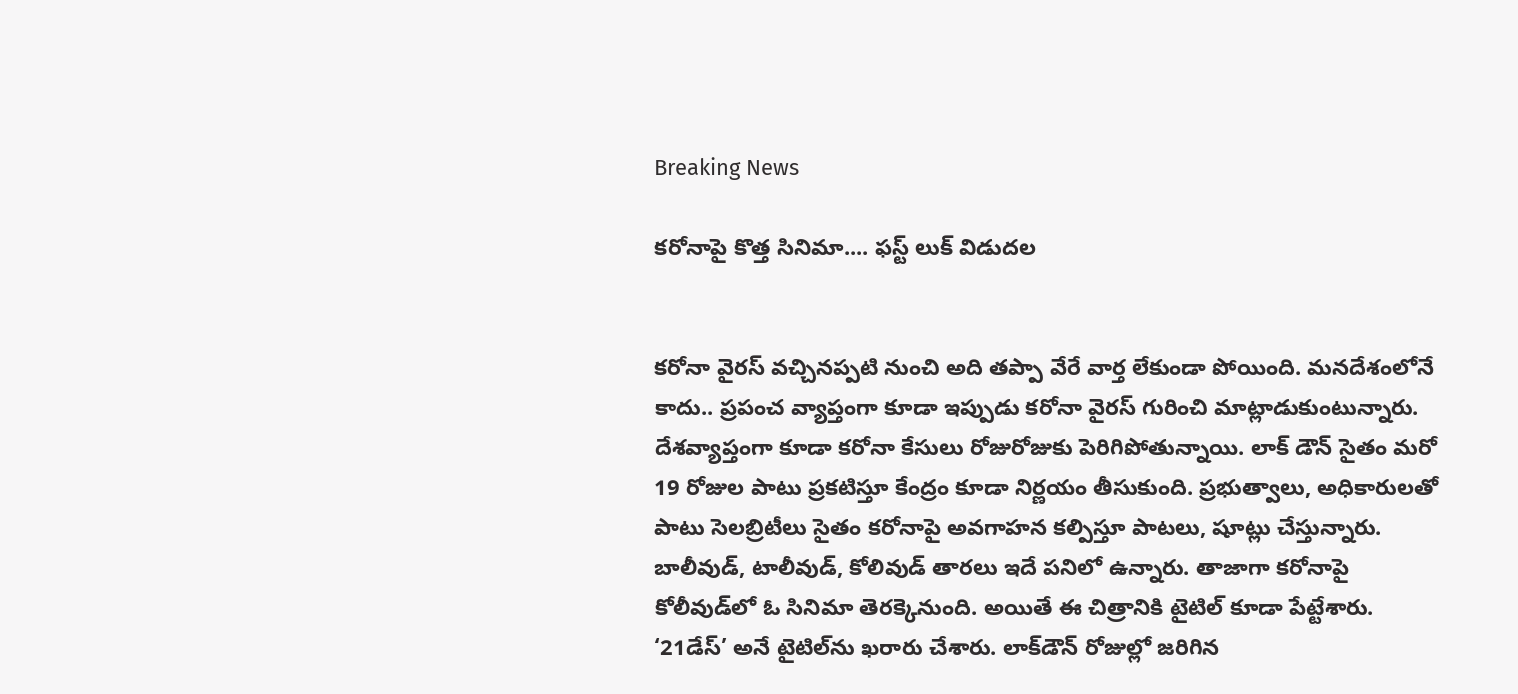Breaking News

కరోనాపై కొత్త సినిమా.... ఫస్ట్ లుక్ విడుదల


కరోనా వైరస్ వచ్చినప్పటి నుంచి అది తప్పా వేరే వార్త లేకుండా పోయింది. మనదేశంలోనే కాదు.. ప్రపంచ వ్యాప్తంగా కూడా ఇప్పుడు కరోనా వైరస్ గురించి మాట్లాడుకుంటున్నారు. దేశవ్యాప్తంగా కూడా కరోనా కేసులు రోజురోజుకు పెరిగిపోతున్నాయి. లాక్ డౌన్ సైతం మరో 19 రోజుల పాటు ప్రకటిస్తూ కేంద్రం కూడా నిర్ణయం తీసుకుంది. ప్రభుత్వాలు, అధికారులతో పాటు సెలబ్రిటీలు సైతం కరోనాపై అవగాహన కల్పిస్తూ పాటలు, షూట్లు చేస్తున్నారు. బాలీవుడ్, టాలీవుడ్, కోలివుడ్ తారలు ఇదే పనిలో ఉన్నారు. తాజాగా కరోనాపై కోలీవుడ్‌లో ఓ సినిమా తెరక్కెనుంది. అయితే ఈ చిత్రానికి టైటిల్ కూడా పేట్టేశారు. ‘21డేస్’ అనే టైటిల్‌ను ఖరారు చేశారు. లాక్‌డౌన్‌ రోజుల్లో జరిగిన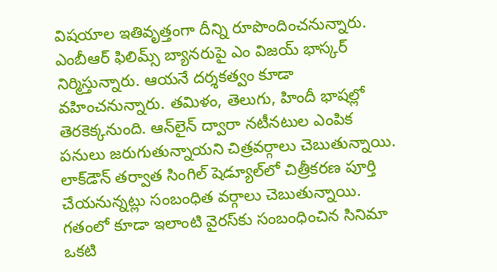విషయాల ఇతివృత్తంగా దీన్ని రూపొందించనున్నారు. ఎంబీఆర్‌ ఫిలిమ్స్‌ బ్యానరుపై ఎం విజయ్‌ భాస్కర్‌ నిర్మిస్తున్నారు. ఆయనే దర్శకత్వం కూడా వహించనున్నారు. తమిళం, తెలుగు, హిందీ భాషల్లో తెరకెక్కనుంది. ఆన్‌లైన్‌ ద్వారా నటీనటుల ఎంపిక పనులు జరుగుతున్నాయని చిత్రవర్గాలు చెబుతున్నాయి. లాక్‌డౌన్‌ తర్వాత సింగిల్‌ షెడ్యూల్‌లో చిత్రీకరణ పూర్తి చేయనున్నట్లు సంబంధిత వర్గాలు చెబుతున్నాయి. గతంలో కూడా ఇలాంటి వైరస్‌కు సంబంధించిన సినిమా ఒకటి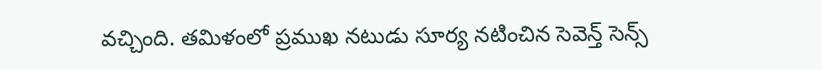వచ్చింది. తమిళంలో ప్రముఖ నటుడు సూర్య నటించిన సెవెన్త్ సెన్స్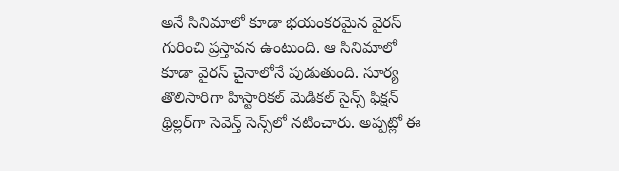అనే సినిమాలో కూడా భయంకరమైన వైరస్ గురించి ప్రస్తావన ఉంటుంది. ఆ సినిమాలో కూడా వైరస్‌ చైనాలోనే పుడుతుంది. సూర్య తొలిసారిగా హిస్టారికల్‌ మెడికల్‌ సైన్స్‌ ఫిక్షన్‌ థ్రిల్లర్‌‌గా సెవెన్త్ సెన్స్‌లో నటించారు. అప్పట్లో ఈ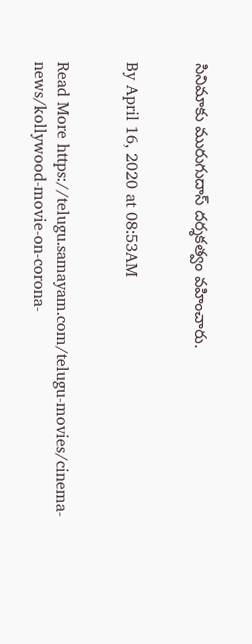సినిమాకు మురుగుదాస్ దర్శకత్వం వహించారు.


By April 16, 2020 at 08:53AM


Read More https://telugu.samayam.com/telugu-movies/cinema-news/kollywood-movie-on-corona-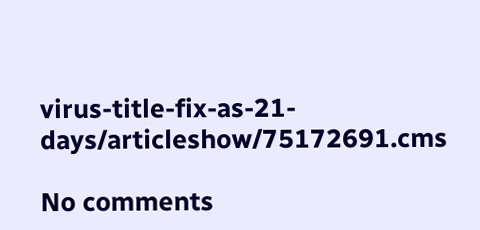virus-title-fix-as-21-days/articleshow/75172691.cms

No comments